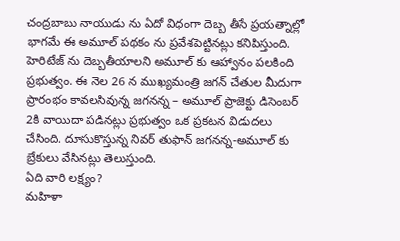చంద్రబాబు నాయుడు ను ఏదో విధంగా దెబ్బ తీసే ప్రయత్నాల్లో భాగమే ఈ అమూల్ పథకం ను ప్రవేశపెట్టినట్లు కనిపిస్తుంది. హెరిటేజ్ ను దెబ్బతీయాలని అమూల్ కు ఆహ్వానం పలకింది ప్రభుత్వం. ఈ నెల 26 న ముఖ్యమంత్రి జగన్ చేతుల మీదుగా ప్రారంభం కావలసివున్న జగనన్న – అమూల్ ప్రాజెక్టు డిసెంబర్ 2కి వాయిదా పడినట్లు ప్రభుత్వం ఒక ప్రకటన విడుదలు చేసింది. దూసుకొస్తున్న నివర్ తుఫాన్ జగనన్న-అమూల్ కు బ్రేకులు వేసినట్లు తెలుస్తుంది.
ఏది వారి లక్ష్యం?
మహిళా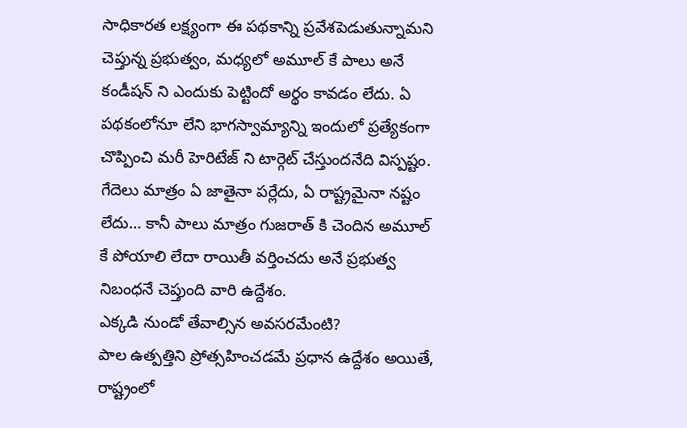సాధికారత లక్ష్యంగా ఈ పథకాన్ని ప్రవేశపెడుతున్నామని చెప్తున్న ప్రభుత్వం, మధ్యలో అమూల్ కే పాలు అనే కండీషన్ ని ఎందుకు పెట్టిందో అర్థం కావడం లేదు. ఏ పథకంలోనూ లేని భాగస్వామ్యాన్ని ఇందులో ప్రత్యేకంగా చొప్పించి మరీ హెరిటేజ్ ని టార్గెట్ చేస్తుందనేది విస్పష్టం. గేదెలు మాత్రం ఏ జాతైనా పర్లేదు, ఏ రాష్ట్రమైనా నష్టం లేదు… కానీ పాలు మాత్రం గుజరాత్ కి చెందిన అమూల్ కే పోయాలి లేదా రాయితీ వర్తించదు అనే ప్రభుత్వ నిబంధనే చెప్తుంది వారి ఉద్దేశం.
ఎక్కడి నుండో తేవాల్సిన అవసరమేంటి?
పాల ఉత్పత్తిని ప్రోత్సహించడమే ప్రధాన ఉద్దేశం అయితే, రాష్ట్రంలో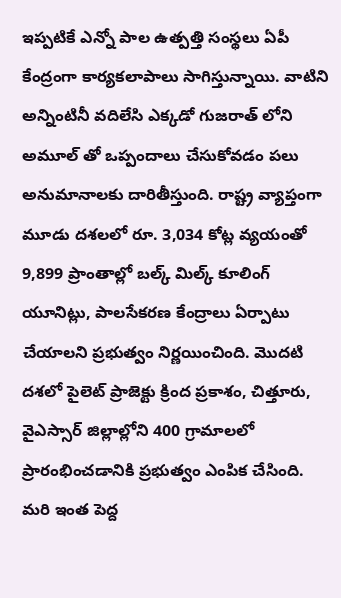ఇప్పటికే ఎన్నో పాల ఉత్పత్తి సంస్థలు ఏపీ కేంద్రంగా కార్యకలాపాలు సాగిస్తున్నాయి. వాటిని అన్నింటినీ వదిలేసి ఎక్కడో గుజరాత్ లోని అమూల్ తో ఒప్పందాలు చేసుకోవడం పలు అనుమానాలకు దారితీస్తుంది. రాష్ట్ర వ్యాప్తంగా మూడు దశలలో రూ. 3,034 కోట్ల వ్యయంతో 9,899 ప్రాంతాల్లో బల్క్ మిల్క్ కూలింగ్ యూనిట్లు, పాలసేకరణ కేంద్రాలు ఏర్పాటు చేయాలని ప్రభుత్వం నిర్ణయించింది. మొదటి దశలో పైలెట్ ప్రాజెక్టు క్రింద ప్రకాశం, చిత్తూరు, వైఎస్సార్ జిల్లాల్లోని 400 గ్రామాలలో ప్రారంభించడానికి ప్రభుత్వం ఎంపిక చేసింది. మరి ఇంత పెద్ద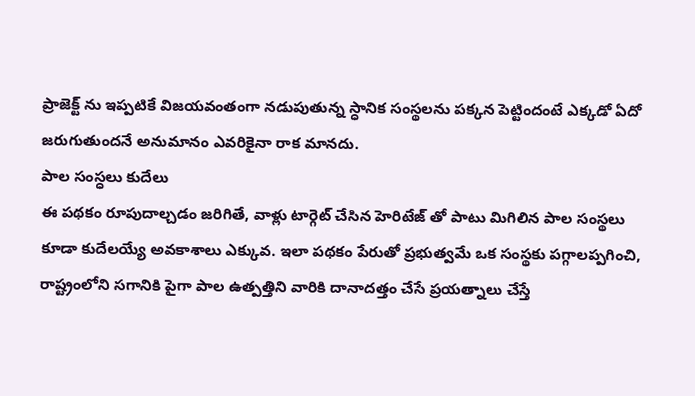ప్రాజెక్ట్ ను ఇప్పటికే విజయవంతంగా నడుపుతున్న స్ధానిక సంస్థలను పక్కన పెట్టిందంటే ఎక్కడో ఏదో జరుగుతుందనే అనుమానం ఎవరికైనా రాక మానదు.
పాల సంస్ధలు కుదేలు
ఈ పథకం రూపుదాల్చడం జరిగితే, వాళ్లు టార్గెట్ చేసిన హెరిటేజ్ తో పాటు మిగిలిన పాల సంస్థలు కూడా కుదేలయ్యే అవకాశాలు ఎక్కువ. ఇలా పథకం పేరుతో ప్రభుత్వమే ఒక సంస్థకు పగ్గాలప్పగించి, రాష్ట్రంలోని సగానికి పైగా పాల ఉత్పత్తిని వారికి దానాదత్తం చేసే ప్రయత్నాలు చేస్తే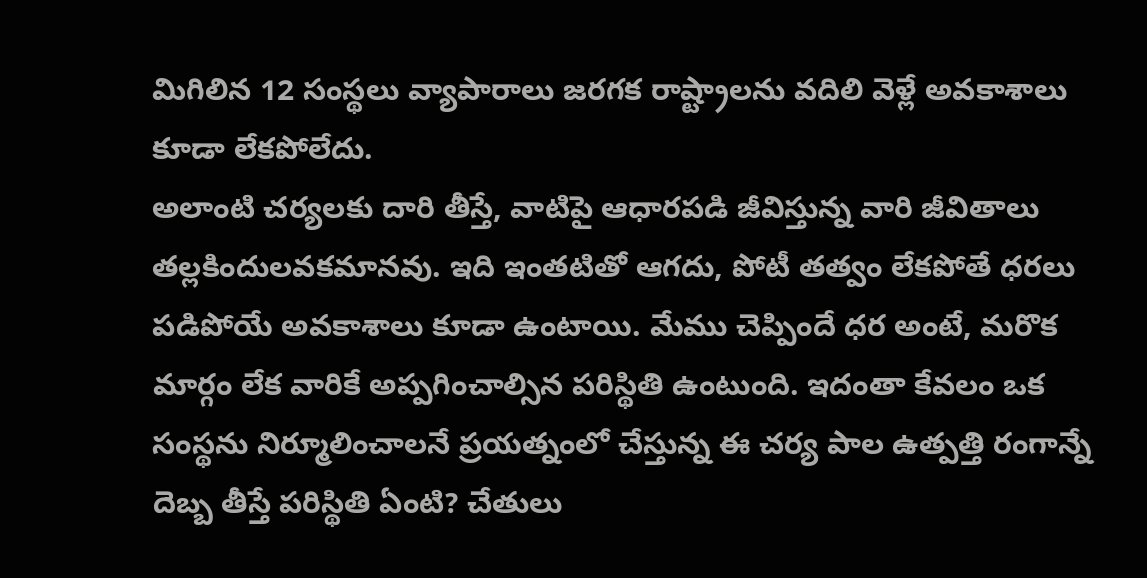మిగిలిన 12 సంస్థలు వ్యాపారాలు జరగక రాష్ట్రాలను వదిలి వెళ్లే అవకాశాలు కూడా లేకపోలేదు.
అలాంటి చర్యలకు దారి తీస్తే, వాటిపై ఆధారపడి జీవిస్తున్న వారి జీవితాలు తల్లకిందులవకమానవు. ఇది ఇంతటితో ఆగదు, పోటీ తత్వం లేకపోతే ధరలు పడిపోయే అవకాశాలు కూడా ఉంటాయి. మేము చెప్పిందే ధర అంటే, మరొక మార్గం లేక వారికే అప్పగించాల్సిన పరిస్థితి ఉంటుంది. ఇదంతా కేవలం ఒక సంస్థను నిర్మూలించాలనే ప్రయత్నంలో చేస్తున్న ఈ చర్య పాల ఉత్పత్తి రంగాన్నే దెబ్బ తీస్తే పరిస్థితి ఏంటి? చేతులు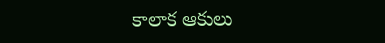కాలాక ఆకులు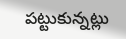పట్టుకున్నట్లు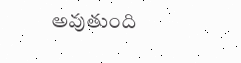అవుతుంది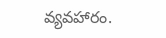వ్యవహారం.